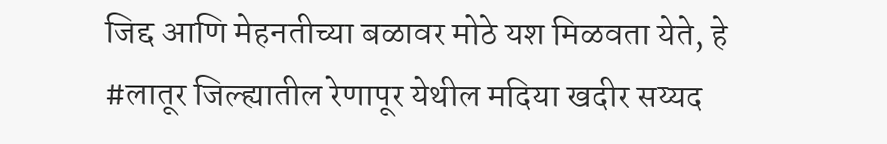जिद्द आणि मेहनतीच्या बळावर मोठे यश मिळवता येते, हे #लातूर जिल्ह्यातील रेणापूर येथील मदिया खदीर सय्यद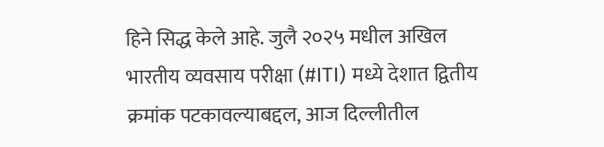हिने सिद्ध केले आहे. जुलै २०२५ मधील अखिल भारतीय व्यवसाय परीक्षा (#ITI) मध्ये देशात द्वितीय क्रमांक पटकावल्याबद्दल, आज दिल्लीतील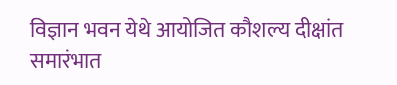विज्ञान भवन येथे आयोजित कौशल्य दीक्षांत समारंभात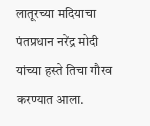लातूरच्या मदियाचा पंतप्रधान नरेंद्र मोदी यांच्या हस्ते तिचा गौरव करण्यात आला.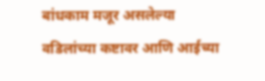बांधकाम मजूर असलेल्या वडिलांच्या कष्टावर आणि आईच्या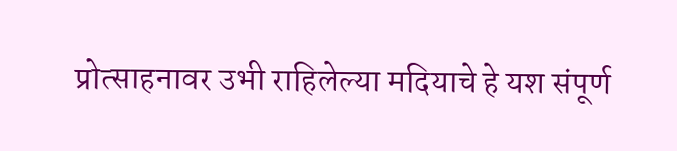प्रोत्साहनावर उभी राहिलेल्या मदियाचे हे यश संपूर्ण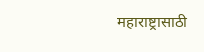महाराष्ट्रासाठी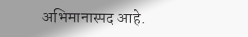अभिमानास्पद आहे.